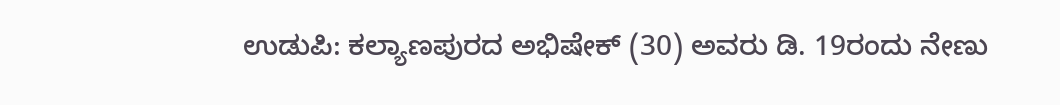ಉಡುಪಿ: ಕಲ್ಯಾಣಪುರದ ಅಭಿಷೇಕ್ (30) ಅವರು ಡಿ. 19ರಂದು ನೇಣು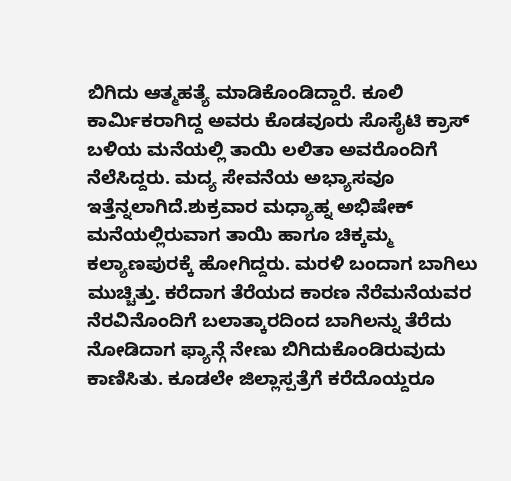ಬಿಗಿದು ಆತ್ಮಹತ್ಯೆ ಮಾಡಿಕೊಂಡಿದ್ದಾರೆ. ಕೂಲಿ ಕಾರ್ಮಿಕರಾಗಿದ್ದ ಅವರು ಕೊಡವೂರು ಸೊಸೈಟಿ ಕ್ರಾಸ್ ಬಳಿಯ ಮನೆಯಲ್ಲಿ ತಾಯಿ ಲಲಿತಾ ಅವರೊಂದಿಗೆ ನೆಲೆಸಿದ್ದರು. ಮದ್ಯ ಸೇವನೆಯ ಅಭ್ಯಾಸವೂ ಇತ್ತೆನ್ನಲಾಗಿದೆ.ಶುಕ್ರವಾರ ಮಧ್ಯಾಹ್ನ ಅಭಿಷೇಕ್ ಮನೆಯಲ್ಲಿರುವಾಗ ತಾಯಿ ಹಾಗೂ ಚಿಕ್ಕಮ್ಮ ಕಲ್ಯಾಣಪುರಕ್ಕೆ ಹೋಗಿದ್ದರು. ಮರಳಿ ಬಂದಾಗ ಬಾಗಿಲು ಮುಚ್ಚಿತ್ತು. ಕರೆದಾಗ ತೆರೆಯದ ಕಾರಣ ನೆರೆಮನೆಯವರ ನೆರವಿನೊಂದಿಗೆ ಬಲಾತ್ಕಾರದಿಂದ ಬಾಗಿಲನ್ನು ತೆರೆದು ನೋಡಿದಾಗ ಫ್ಯಾನ್ಗೆ ನೇಣು ಬಿಗಿದುಕೊಂಡಿರುವುದು ಕಾಣಿಸಿತು. ಕೂಡಲೇ ಜಿಲ್ಲಾಸ್ಪತ್ರೆಗೆ ಕರೆದೊಯ್ದರೂ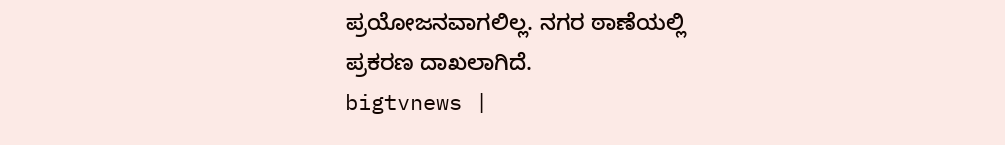ಪ್ರಯೋಜನವಾಗಲಿಲ್ಲ. ನಗರ ಠಾಣೆಯಲ್ಲಿ ಪ್ರಕರಣ ದಾಖಲಾಗಿದೆ.
bigtvnews |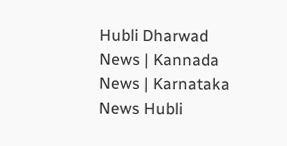Hubli Dharwad News | Kannada News | Karnataka News Hubli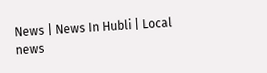News | News In Hubli | Local news